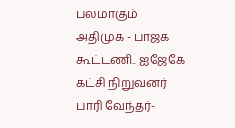பலமாகும் அதிமுக - பாஜக கூட்டணி.. ஐஜேகே கட்சி நிறுவனர் பாரி வேந்தர்-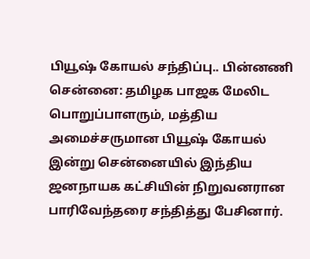பியூஷ் கோயல் சந்திப்பு.. பின்னணி
சென்னை: தமிழக பாஜக மேலிட பொறுப்பாளரும், மத்திய அமைச்சருமான பியூஷ் கோயல் இன்று சென்னையில் இந்திய ஜனநாயக கட்சியின் நிறுவனரான பாரிவேந்தரை சந்தித்து பேசினார்.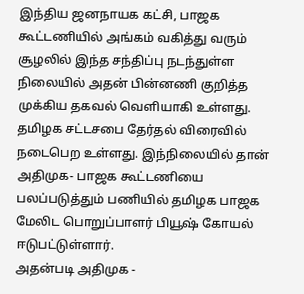இந்திய ஜனநாயக கட்சி, பாஜக கூட்டணியில் அங்கம் வகித்து வரும் சூழலில் இந்த சந்திப்பு நடந்துள்ள நிலையில் அதன் பின்னணி குறித்த முக்கிய தகவல் வெளியாகி உள்ளது.
தமிழக சட்டசபை தேர்தல் விரைவில் நடைபெற உள்ளது. இந்நிலையில் தான் அதிமுக- பாஜக கூட்டணியை பலப்படுத்தும் பணியில் தமிழக பாஜக மேலிட பொறுப்பாளர் பியூஷ் கோயல் ஈடுபட்டுள்ளார்.
அதன்படி அதிமுக -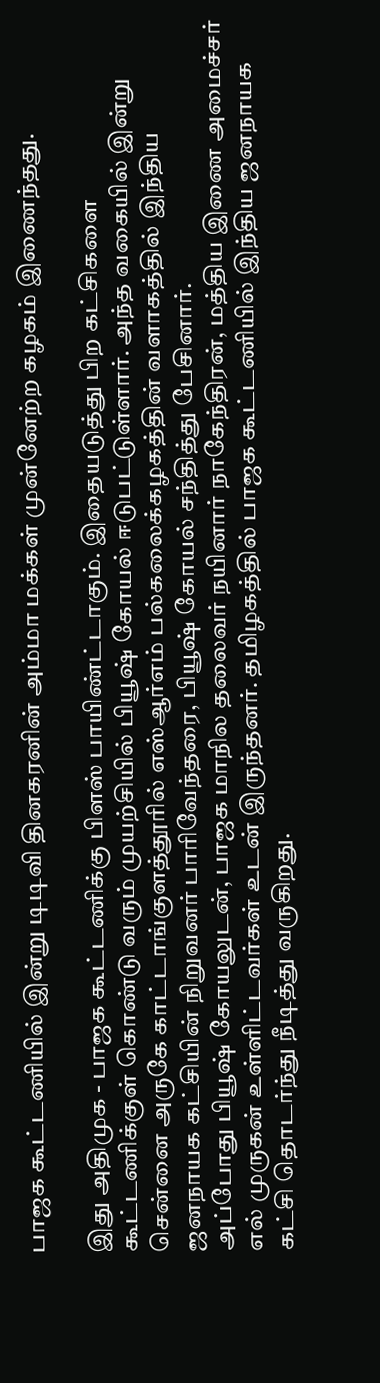பாஜக கூட்டணியில் இன்று டிடிவி தினகரனின் அம்மா மக்கள் முன்னேற்ற கழகம் இணைந்தது.

இது அதிமுக - பாஜக கூட்டணிக்கு பிளஸ் பாயிண்ட்டாகும். இதையடுத்து பிற கட்சிகளை கூட்டணிக்குள் கொண்டு வரும் முயற்சியில் பியூஷ் கோயல் ஈடுபட்டுள்ளார். அந்த வகையில் இன்று சென்னை அருகே காட்டாங்குளத்தூரில் எஸ்ஆர்எம் பல்கலைக்கழகத்தின் வளாகத்தில் இந்திய ஜனநாயக கட்சியின் நிறுவனர் பாரிவேந்தரை, பியூஷ் கோயல் சந்தித்து பேசினார்.
அப்போது பியூஷ் கோயலுடன், பாஜக மாநில தலைவர் நயினார் நாகேந்திரன், மத்திய இணை அமைச்சர் எல் முருகன் உள்ளிட்டவர்கள் உடன் இருந்தனர். தமிழகத்தில் பாஜக கூட்டணியில் இந்திய ஜனநாயக கட்சி தொடர்ந்து நீடித்து வருகிறது.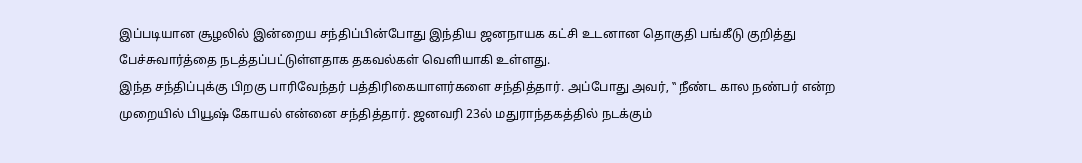இப்படியான சூழலில் இன்றைய சந்திப்பின்போது இந்திய ஜனநாயக கட்சி உடனான தொகுதி பங்கீடு குறித்து பேச்சுவார்த்தை நடத்தப்பட்டுள்ளதாக தகவல்கள் வெளியாகி உள்ளது.
இந்த சந்திப்புக்கு பிறகு பாரிவேந்தர் பத்திரிகையாளர்களை சந்தித்தார். அப்போது அவர், ‛‛ நீண்ட கால நண்பர் என்ற முறையில் பியூஷ் கோயல் என்னை சந்தித்தார். ஜனவரி 23ல் மதுராந்தகத்தில் நடக்கும்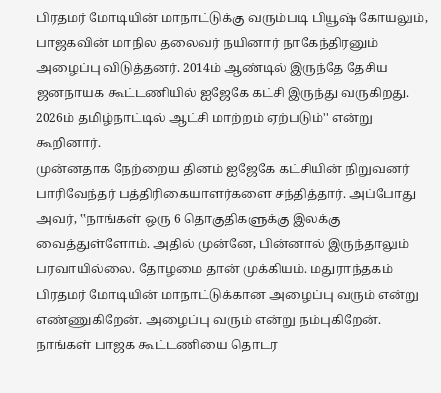பிரதமர் மோடியின் மாநாட்டுக்கு வரும்படி பியூஷ் கோயலும், பாஜகவின் மாநில தலைவர் நயினார் நாகேந்திரனும் அழைப்பு விடுத்தனர். 2014ம் ஆண்டில் இருந்தே தேசிய ஜனநாயக கூட்டணியில் ஐஜேகே கட்சி இருந்து வருகிறது. 2026ம் தமிழ்நாட்டில் ஆட்சி மாற்றம் ஏற்படும்'' என்று கூறினார்.
முன்னதாக நேற்றைய தினம் ஐஜேகே கட்சியின் நிறுவனர் பாரிவேந்தர் பத்திரிகையாளர்களை சந்தித்தார். அப்போது அவர், ‛‛நாங்கள் ஒரு 6 தொகுதிகளுக்கு இலக்கு வைத்துள்ளோம். அதில் முன்னே, பின்னால் இருந்தாலும் பரவாயில்லை. தோழமை தான் முக்கியம். மதுராந்தகம் பிரதமர் மோடியின் மாநாட்டுக்கான அழைப்பு வரும் என்று எண்ணுகிறேன். அழைப்பு வரும் என்று நம்புகிறேன்.
நாங்கள் பாஜக கூட்டணியை தொடர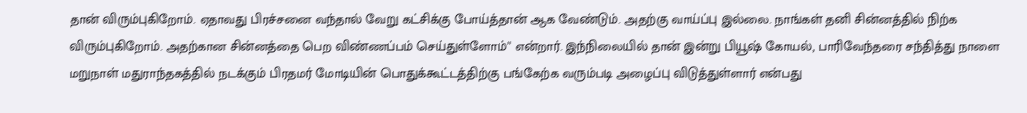தான் விரும்புகிறோம். ஏதாவது பிரச்சனை வந்தால் வேறு கட்சிக்கு போய்த்தான் ஆக வேண்டும். அதற்கு வாய்ப்பு இல்லை. நாங்கள் தனி சின்னத்தில் நிற்க விரும்புகிறோம். அதற்கான சின்னத்தை பெற விண்ணப்பம் செய்துள்ளோம்'' என்றார். இந்நிலையில் தான் இன்று பியூஷ் கோயல், பாரிவேந்தரை சந்தித்து நாளை மறுநாள் மதுராந்தகத்தில் நடக்கும் பிரதமர் மோடியின் பொதுக்கூட்டத்திற்கு பங்கேற்க வரும்படி அழைப்பு விடுத்துள்ளார் என்பது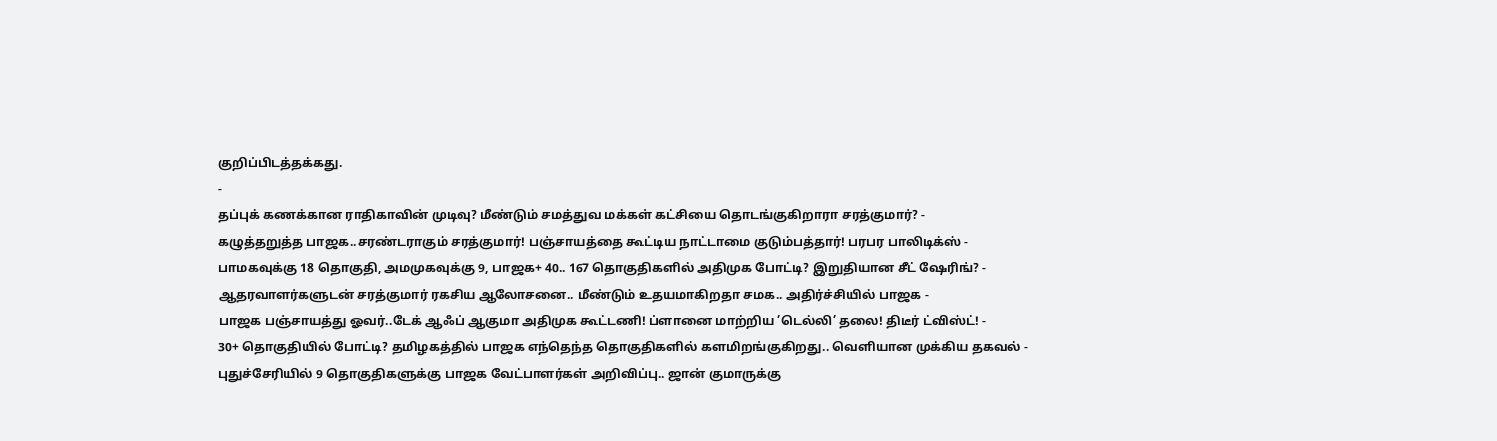குறிப்பிடத்தக்கது.
-
தப்புக் கணக்கான ராதிகாவின் முடிவு? மீண்டும் சமத்துவ மக்கள் கட்சியை தொடங்குகிறாரா சரத்குமார்? -
கழுத்தறுத்த பாஜக..சரண்டராகும் சரத்குமார்! பஞ்சாயத்தை கூட்டிய நாட்டாமை குடும்பத்தார்! பரபர பாலிடிக்ஸ் -
பாமகவுக்கு 18 தொகுதி, அமமுகவுக்கு 9, பாஜக+ 40.. 167 தொகுதிகளில் அதிமுக போட்டி? இறுதியான சீட் ஷேரிங்? -
ஆதரவாளர்களுடன் சரத்குமார் ரகசிய ஆலோசனை.. மீண்டும் உதயமாகிறதா சமக.. அதிர்ச்சியில் பாஜக -
பாஜக பஞ்சாயத்து ஓவர்..டேக் ஆஃப் ஆகுமா அதிமுக கூட்டணி! ப்ளானை மாற்றிய ’டெல்லி’ தலை! திடீர் ட்விஸ்ட்! -
30+ தொகுதியில் போட்டி? தமிழகத்தில் பாஜக எந்தெந்த தொகுதிகளில் களமிறங்குகிறது.. வெளியான முக்கிய தகவல் -
புதுச்சேரியில் 9 தொகுதிகளுக்கு பாஜக வேட்பாளர்கள் அறிவிப்பு.. ஜான் குமாருக்கு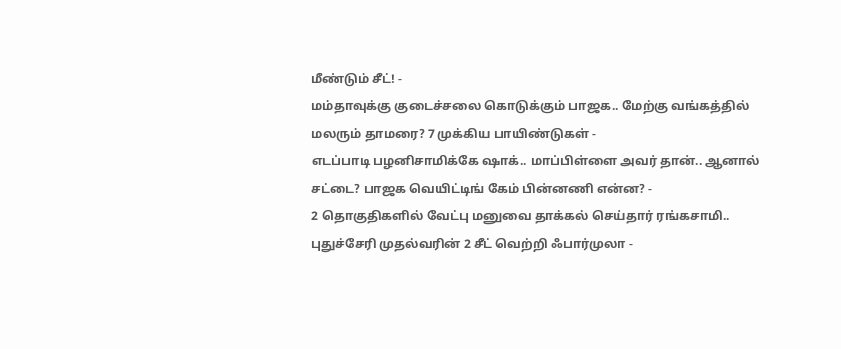மீண்டும் சீட்! -
மம்தாவுக்கு குடைச்சலை கொடுக்கும் பாஜக.. மேற்கு வங்கத்தில் மலரும் தாமரை? 7 முக்கிய பாயிண்டுகள் -
எடப்பாடி பழனிசாமிக்கே ஷாக்.. மாப்பிள்ளை அவர் தான்.. ஆனால் சட்டை? பாஜக வெயிட்டிங் கேம் பின்னணி என்ன? -
2 தொகுதிகளில் வேட்பு மனுவை தாக்கல் செய்தார் ரங்கசாமி.. புதுச்சேரி முதல்வரின் 2 சீட் வெற்றி ஃபார்முலா -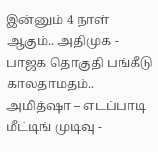இன்னும் 4 நாள் ஆகும்.. அதிமுக - பாஜக தொகுதி பங்கீடு காலதாமதம்.. அமித்ஷா – எடப்பாடி மீட்டிங் முடிவு -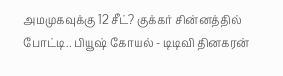அமமுகவுக்கு 12 சீட்? குக்கர் சின்னத்தில் போட்டி.. பியூஷ் கோயல் - டிடிவி தினகரன்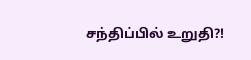சந்திப்பில் உறுதி?!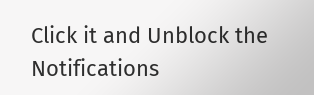Click it and Unblock the Notifications